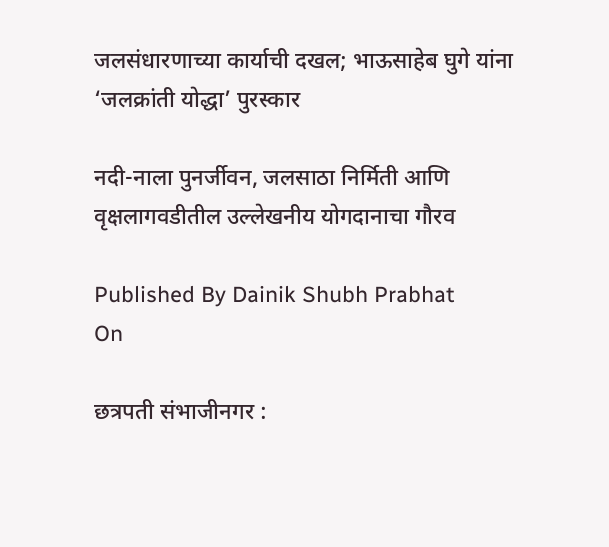जलसंधारणाच्या कार्याची दखल; भाऊसाहेब घुगे यांना ‘जलक्रांती योद्धा’ पुरस्कार

नदी-नाला पुनर्जीवन, जलसाठा निर्मिती आणि वृक्षलागवडीतील उल्लेखनीय योगदानाचा गौरव

Published By Dainik Shubh Prabhat
On

छत्रपती संभाजीनगर :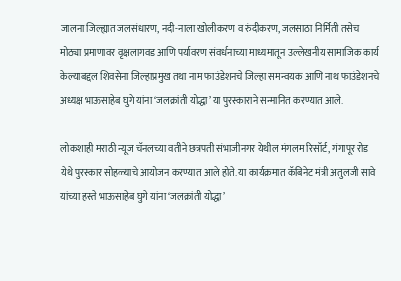जालना जिल्ह्यात जलसंधारण, नदी-नाला खोलीकरण व रुंदीकरण, जलसाठा निर्मिती तसेच मोठ्या प्रमाणावर वृक्षलागवड आणि पर्यावरण संवर्धनाच्या माध्यमातून उल्लेखनीय सामाजिक कार्य केल्याबद्दल शिवसेना जिल्हाप्रमुख तथा नाम फाउंडेशनचे जिल्हा समन्वयक आणि नाथ फाउंडेशनचे अध्यक्ष भाऊसाहेब घुगे यांना ‘जलक्रांती योद्धा’ या पुरस्काराने सन्मानित करण्यात आले.

लोकशाही मराठी न्यूज चॅनलच्या वतीने छत्रपती संभाजीनगर येथील मंगलम रिसॉर्ट, गंगापूर रोड येथे पुरस्कार सोहळ्याचे आयोजन करण्यात आले होते. या कार्यक्रमात कॅबिनेट मंत्री अतुलजी सावे यांच्या हस्ते भाऊसाहेब घुगे यांना ‘जलक्रांती योद्धा’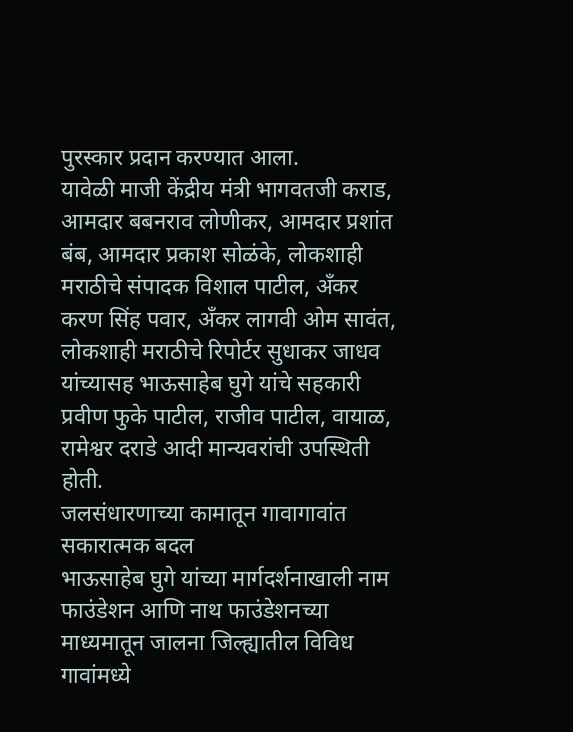पुरस्कार प्रदान करण्यात आला.
यावेळी माजी केंद्रीय मंत्री भागवतजी कराड, आमदार बबनराव लोणीकर, आमदार प्रशांत बंब, आमदार प्रकाश सोळंके, लोकशाही मराठीचे संपादक विशाल पाटील, अँकर करण सिंह पवार, अँकर लागवी ओम सावंत, लोकशाही मराठीचे रिपोर्टर सुधाकर जाधव यांच्यासह भाऊसाहेब घुगे यांचे सहकारी प्रवीण फुके पाटील, राजीव पाटील, वायाळ, रामेश्वर दराडे आदी मान्यवरांची उपस्थिती होती.
जलसंधारणाच्या कामातून गावागावांत सकारात्मक बदल
भाऊसाहेब घुगे यांच्या मार्गदर्शनाखाली नाम फाउंडेशन आणि नाथ फाउंडेशनच्या माध्यमातून जालना जिल्ह्यातील विविध गावांमध्ये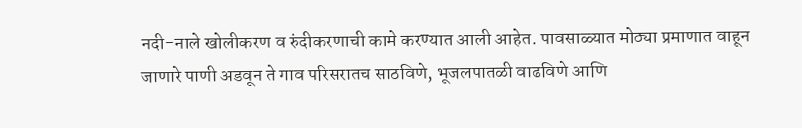नदी-नाले खोलीकरण व रुंदीकरणाची कामे करण्यात आली आहेत. पावसाळ्यात मोठ्या प्रमाणात वाहून जाणारे पाणी अडवून ते गाव परिसरातच साठविणे, भूजलपातळी वाढविणे आणि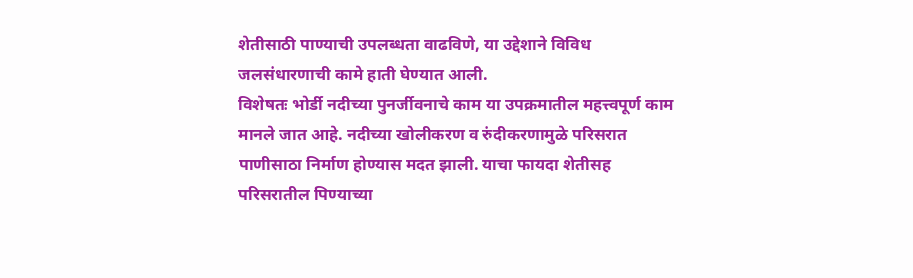शेतीसाठी पाण्याची उपलब्धता वाढविणे, या उद्देशाने विविध जलसंधारणाची कामे हाती घेण्यात आली.
विशेषतः भोर्डी नदीच्या पुनर्जीवनाचे काम या उपक्रमातील महत्त्वपूर्ण काम मानले जात आहे. नदीच्या खोलीकरण व रुंदीकरणामुळे परिसरात पाणीसाठा निर्माण होण्यास मदत झाली. याचा फायदा शेतीसह परिसरातील पिण्याच्या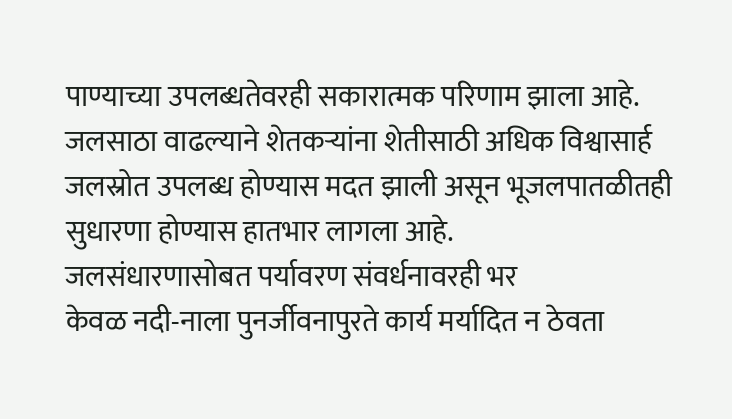पाण्याच्या उपलब्धतेवरही सकारात्मक परिणाम झाला आहे. जलसाठा वाढल्याने शेतकऱ्यांना शेतीसाठी अधिक विश्वासार्ह जलस्रोत उपलब्ध होण्यास मदत झाली असून भूजलपातळीतही सुधारणा होण्यास हातभार लागला आहे.
जलसंधारणासोबत पर्यावरण संवर्धनावरही भर
केवळ नदी-नाला पुनर्जीवनापुरते कार्य मर्यादित न ठेवता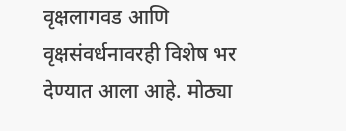वृक्षलागवड आणि वृक्षसंवर्धनावरही विशेष भर देण्यात आला आहे. मोठ्या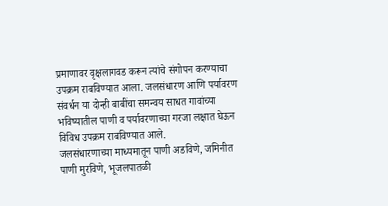प्रमाणावर वृक्षलागवड करून त्यांचे संगोपन करण्याचा उपक्रम राबविण्यात आला. जलसंधारण आणि पर्यावरण संवर्धन या दोन्ही बाबींचा समन्वय साधत गावांच्या भविष्यातील पाणी व पर्यावरणाच्या गरजा लक्षात घेऊन विविध उपक्रम राबविण्यात आले.
जलसंधारणाच्या माध्यमातून पाणी अडविणे, जमिनीत पाणी मुरविणे, भूजलपातळी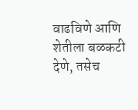वाढविणे आणि शेतीला बळकटी देणे, तसेच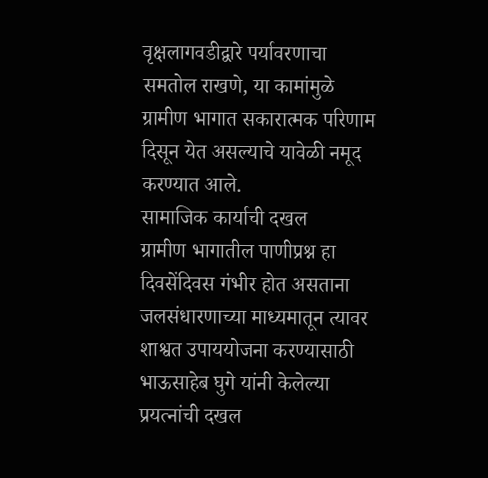वृक्षलागवडीद्वारे पर्यावरणाचा समतोल राखणे, या कामांमुळे ग्रामीण भागात सकारात्मक परिणाम दिसून येत असल्याचे यावेळी नमूद करण्यात आले.
सामाजिक कार्याची दखल
ग्रामीण भागातील पाणीप्रश्न हा दिवसेंदिवस गंभीर होत असताना जलसंधारणाच्या माध्यमातून त्यावर शाश्वत उपाययोजना करण्यासाठी भाऊसाहेब घुगे यांनी केलेल्या प्रयत्नांची दखल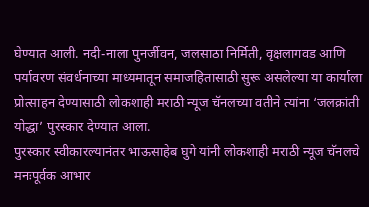घेण्यात आली. नदी-नाला पुनर्जीवन, जलसाठा निर्मिती, वृक्षलागवड आणि पर्यावरण संवर्धनाच्या माध्यमातून समाजहितासाठी सुरू असलेल्या या कार्याला प्रोत्साहन देण्यासाठी लोकशाही मराठी न्यूज चॅनलच्या वतीने त्यांना ‘जलक्रांती योद्धा’ पुरस्कार देण्यात आला.
पुरस्कार स्वीकारल्यानंतर भाऊसाहेब घुगे यांनी लोकशाही मराठी न्यूज चॅनलचे मनःपूर्वक आभार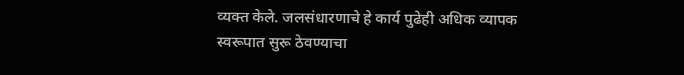व्यक्त केले. जलसंधारणाचे हे कार्य पुढेही अधिक व्यापक स्वरूपात सुरू ठेवण्याचा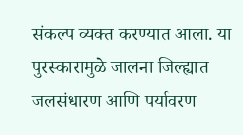संकल्प व्यक्त करण्यात आला. या पुरस्कारामुळे जालना जिल्ह्यात जलसंधारण आणि पर्यावरण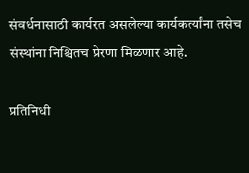संवर्धनासाठी कार्यरत असलेल्या कार्यकर्त्यांना तसेच संस्थांना निश्चितच प्रेरणा मिळणार आहे.

प्रतिनिधी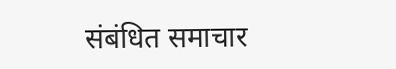संबंधित समाचार